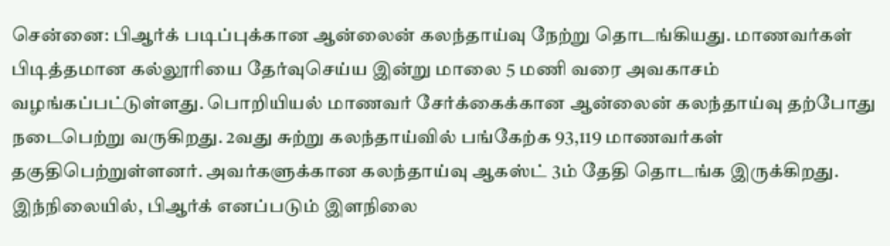சென்னை: பிஆர்க் படிப்புக்கான ஆன்லைன் கலந்தாய்வு நேற்று தொடங்கியது. மாணவர்கள் பிடித்தமான கல்லூரியை தேர்வுசெய்ய இன்று மாலை 5 மணி வரை அவகாசம் வழங்கப்பட்டுள்ளது. பொறியியல் மாணவர் சேர்க்கைக்கான ஆன்லைன் கலந்தாய்வு தற்போது நடைபெற்று வருகிறது. 2வது சுற்று கலந்தாய்வில் பங்கேற்க 93,119 மாணவர்கள் தகுதிபெற்றுள்ளனர். அவர்களுக்கான கலந்தாய்வு ஆகஸ்ட் 3ம் தேதி தொடங்க இருக்கிறது. இந்நிலையில், பிஆர்க் எனப்படும் இளநிலை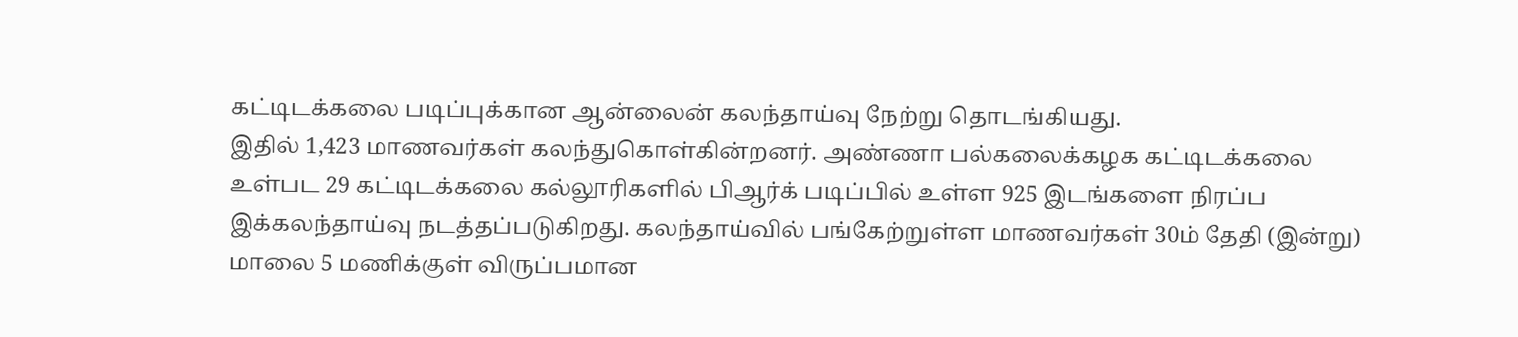கட்டிடக்கலை படிப்புக்கான ஆன்லைன் கலந்தாய்வு நேற்று தொடங்கியது.
இதில் 1,423 மாணவர்கள் கலந்துகொள்கின்றனர். அண்ணா பல்கலைக்கழக கட்டிடக்கலை உள்பட 29 கட்டிடக்கலை கல்லூரிகளில் பிஆர்க் படிப்பில் உள்ள 925 இடங்களை நிரப்ப இக்கலந்தாய்வு நடத்தப்படுகிறது. கலந்தாய்வில் பங்கேற்றுள்ள மாணவர்கள் 30ம் தேதி (இன்று) மாலை 5 மணிக்குள் விருப்பமான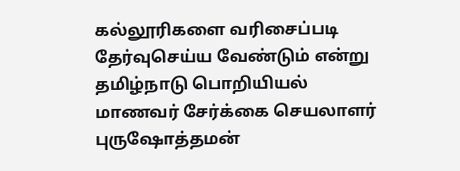கல்லூரிகளை வரிசைப்படி தேர்வுசெய்ய வேண்டும் என்று தமிழ்நாடு பொறியியல் மாணவர் சேர்க்கை செயலாளர் புருஷோத்தமன்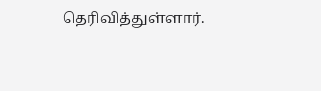தெரிவித்துள்ளார்.